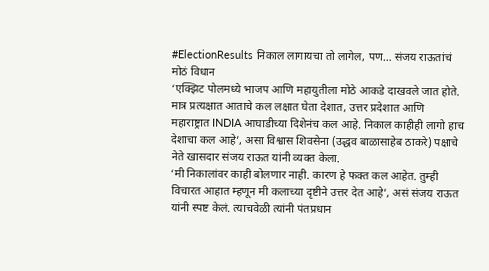#ElectionResults निकाल लागायचा तो लागेल, पण… संजय राऊतांचं मोठं विधान
‘एक्झिट पोलमध्ये भाजप आणि महायुतीला मोठे आकडे दाखवले जात होते. मात्र प्रत्यक्षात आताचे कल लक्षात घेता देशात, उत्तर प्रदेशात आणि महाराष्ट्रात INDIA आघाडीच्या दिशेनंच कल आहे. निकाल काहीही लागो हाच देशाचा कल आहे’, असा विश्वास शिवसेना (उद्धव बाळासाहेब ठाकरे) पक्षाचे नेते खासदार संजय राऊत यांनी व्यक्त केला.
‘मी निकालांवर काही बोलणार नाही. कारण हे फक्त कल आहेत. तुम्ही विचारत आहात म्हणून मी कलाच्या दृष्टीने उत्तर देत आहे’, असं संजय राऊत यांनी स्पष्ट केलं. त्याचवेळी त्यांनी पंतप्रधान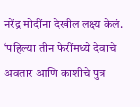नरेंद्र मोदींना देखील लक्ष्य केलं. ‘पहिल्या तीन फेरींमध्ये देवाचे अवतार आणि काशीचे पुत्र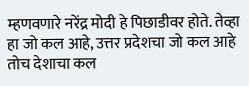म्हणवणारे नरेंद्र मोदी हे पिछाडीवर होते. तेव्हा हा जो कल आहे, उत्तर प्रदेशचा जो कल आहे तोच देशाचा कल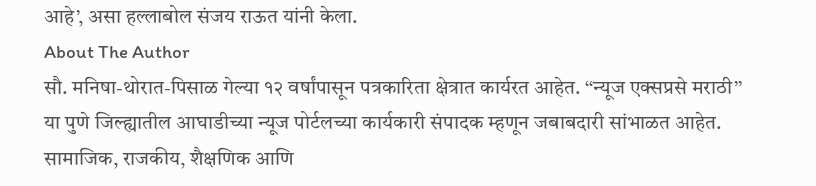आहे’, असा हल्लाबोल संजय राऊत यांनी केला.
About The Author
सौ. मनिषा-थोरात-पिसाळ गेल्या १२ वर्षांपासून पत्रकारिता क्षेत्रात कार्यरत आहेत. ‘‘न्यूज एक्सप्रसे मराठी’’ या पुणे जिल्ह्यातील आघाडीच्या न्यूज पोर्टलच्या कार्यकारी संपादक म्हणून जबाबदारी सांभाळत आहेत. सामाजिक, राजकीय, शैक्षणिक आणि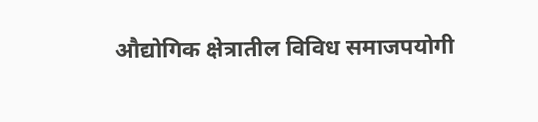औद्योगिक क्षेत्रातील विविध समाजपयोगी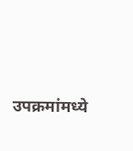उपक्रमांमध्ये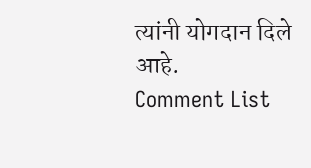त्यांनी योगदान दिले आहे.
Comment List